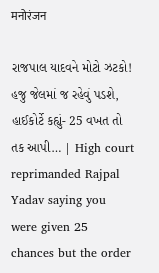मनोरंजन

રાજપાલ યાદવને મોટો ઝટકો! હજુ જેલમાં જ રહેવું પડશે, હાઈકોર્ટે કહ્યું- 25 વખત તો તક આપી… | High court reprimanded Rajpal Yadav saying you were given 25 chances but the order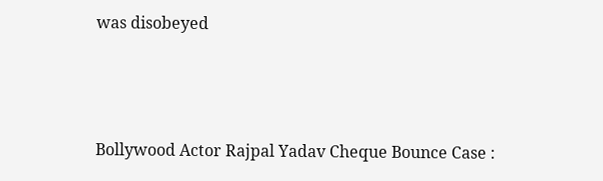was disobeyed



Bollywood Actor Rajpal Yadav Cheque Bounce Case :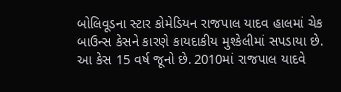બોલિવૂડના સ્ટાર કોમેડિયન રાજપાલ યાદવ હાલમાં ચેક બાઉન્સ કેસને કારણે કાયદાકીય મુશ્કેલીમાં સપડાયા છે. આ કેસ 15 વર્ષ જૂનો છે. 2010માં રાજપાલ યાદવે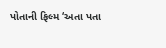પોતાની ફિલ્મ ‘અતા પતા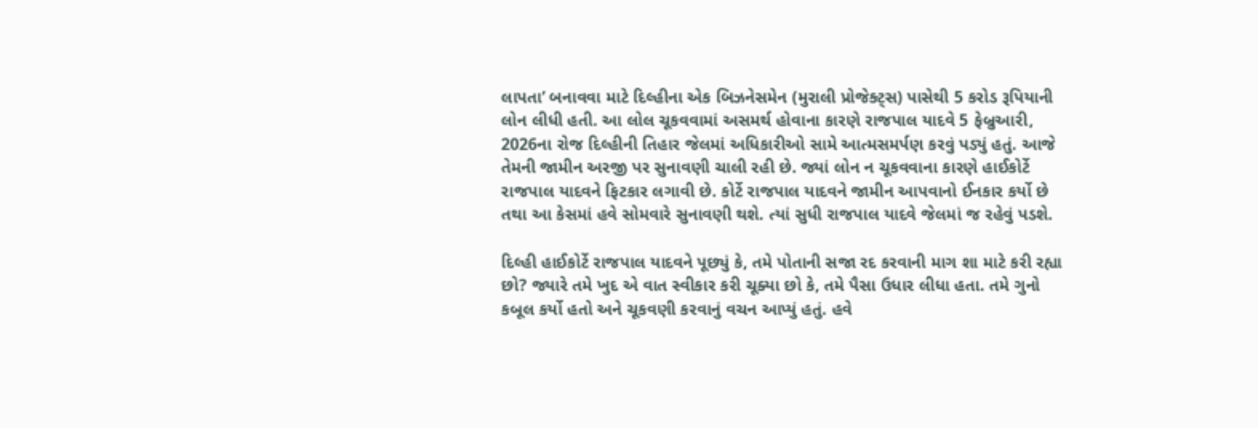લાપતા’ બનાવવા માટે દિલ્હીના એક બિઝનેસમેન (મુરાલી પ્રોજેક્ટ્સ) પાસેથી 5 કરોડ રૂપિયાની લોન લીધી હતી. આ લોલ ચૂકવવામાં અસમર્થ હોવાના કારણે રાજપાલ યાદવે 5 ફેબ્રુઆરી, 2026ના રોજ દિલ્હીની તિહાર જેલમાં અધિકારીઓ સામે આત્મસમર્પણ કરવું પડ્યું હતું. આજે તેમની જામીન અરજી પર સુનાવણી ચાલી રહી છે. જ્યાં લોન ન ચૂકવવાના કારણે હાઈકોર્ટે રાજપાલ યાદવને ફિટકાર લગાવી છે. કોર્ટે રાજપાલ યાદવને જામીન આપવાનો ઈનકાર કર્યો છે તથા આ કેસમાં હવે સોમવારે સુનાવણી થશે. ત્યાં સુધી રાજપાલ યાદવે જેલમાં જ રહેવું પડશે.

દિલ્હી હાઈકોર્ટે રાજપાલ યાદવને પૂછ્યું કે, તમે પોતાની સજા રદ કરવાની માગ શા માટે કરી રહ્યા છો? જ્યારે તમે ખુદ એ વાત સ્વીકાર કરી ચૂક્યા છો કે, તમે પૈસા ઉધાર લીધા હતા. તમે ગુનો કબૂલ કર્યો હતો અને ચૂકવણી કરવાનું વચન આપ્યું હતું. હવે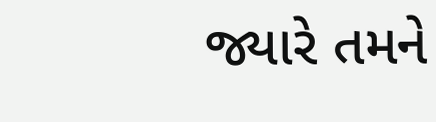જ્યારે તમને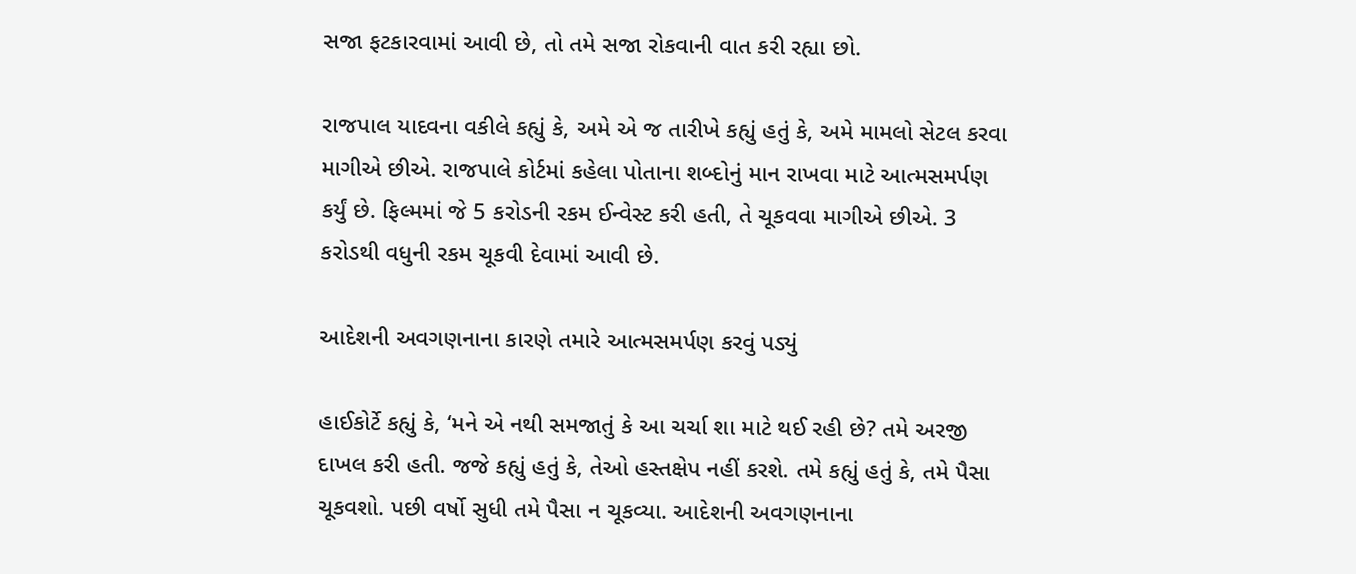સજા ફટકારવામાં આવી છે, તો તમે સજા રોકવાની વાત કરી રહ્યા છો.

રાજપાલ યાદવના વકીલે કહ્યું કે, અમે એ જ તારીખે કહ્યું હતું કે, અમે મામલો સેટલ કરવા માગીએ છીએ. રાજપાલે કોર્ટમાં કહેલા પોતાના શબ્દોનું માન રાખવા માટે આત્મસમર્પણ કર્યું છે. ફિલ્મમાં જે 5 કરોડની રકમ ઈન્વેસ્ટ કરી હતી, તે ચૂકવવા માગીએ છીએ. 3 કરોડથી વધુની રકમ ચૂકવી દેવામાં આવી છે.

આદેશની અવગણનાના કારણે તમારે આત્મસમર્પણ કરવું પડ્યું

હાઈકોર્ટે કહ્યું કે, ‘મને એ નથી સમજાતું કે આ ચર્ચા શા માટે થઈ રહી છે? તમે અરજી દાખલ કરી હતી. જજે કહ્યું હતું કે, તેઓ હસ્તક્ષેપ નહીં કરશે. તમે કહ્યું હતું કે, તમે પૈસા ચૂકવશો. પછી વર્ષો સુધી તમે પૈસા ન ચૂકવ્યા. આદેશની અવગણનાના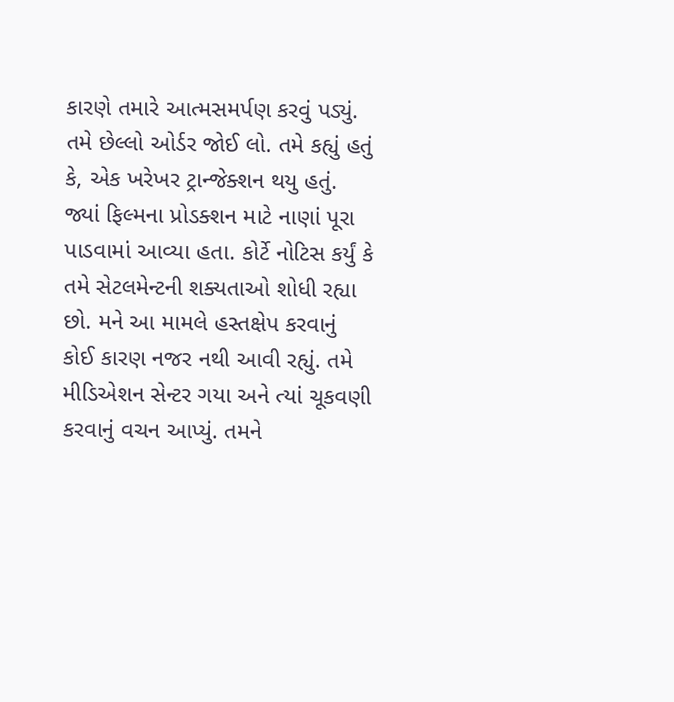કારણે તમારે આત્મસમર્પણ કરવું પડ્યું. તમે છેલ્લો ઓર્ડર જોઈ લો. તમે કહ્યું હતું કે, એક ખરેખર ટ્રાન્જેક્શન થયુ હતું. જ્યાં ફિલ્મના પ્રોડક્શન માટે નાણાં પૂરા પાડવામાં આવ્યા હતા. કોર્ટે નોટિસ કર્યું કે તમે સેટલમેન્ટની શક્યતાઓ શોધી રહ્યા છો. મને આ મામલે હસ્તક્ષેપ કરવાનું કોઈ કારણ નજર નથી આવી રહ્યું. તમે મીડિએશન સેન્ટર ગયા અને ત્યાં ચૂકવણી કરવાનું વચન આપ્યું. તમને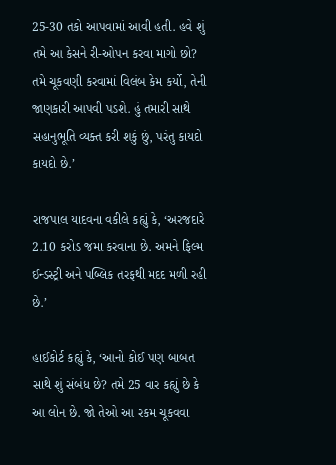25-30 તકો આપવામાં આવી હતી. હવે શું તમે આ કેસને રી-ઓપન કરવા માગો છો? તમે ચૂકવણી કરવામાં વિલંબ કેમ કર્યો, તેની જાણકારી આપવી પડશે. હું તમારી સાથે સહાનુભૂતિ વ્યક્ત કરી શકું છું, પરંતુ કાયદો કાયદો છે.’

રાજપાલ યાદવના વકીલે કહ્યું કે, ‘અરજદારે 2.10 કરોડ જમા કરવાના છે. અમને ફિલ્મ ઈન્ડસ્ટ્રી અને પબ્લિક તરફથી મદદ મળી રહી છે.’

હાઈકોર્ટ કહ્યું કે, ‘આનો કોઈ પણ બાબત સાથે શું સંબંધ છે? તમે 25 વાર કહ્યું છે કે આ લોન છે. જો તેઓ આ રકમ ચૂકવવા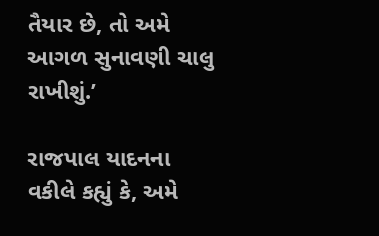તૈયાર છે, તો અમે આગળ સુનાવણી ચાલુ રાખીશું.’

રાજપાલ યાદનના વકીલે કહ્યું કે, અમે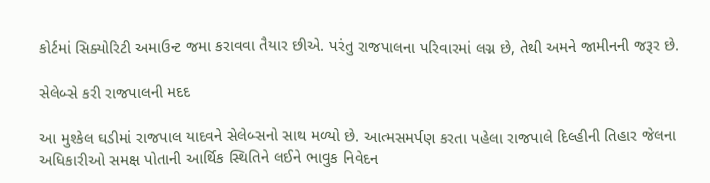કોર્ટમાં સિક્યોરિટી અમાઉન્ટ જમા કરાવવા તૈયાર છીએ. પરંતુ રાજપાલના પરિવારમાં લગ્ન છે, તેથી અમને જામીનની જરૂર છે.

સેલેબ્સે કરી રાજપાલની મદદ

આ મુશ્કેલ ઘડીમાં રાજપાલ યાદવને સેલેબ્સનો સાથ મળ્યો છે. આત્મસમર્પણ કરતા પહેલા રાજપાલે દિલ્હીની તિહાર જેલના અધિકારીઓ સમક્ષ પોતાની આર્થિક સ્થિતિને લઈને ભાવુક નિવેદન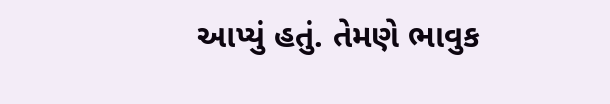આપ્યું હતું. તેમણે ભાવુક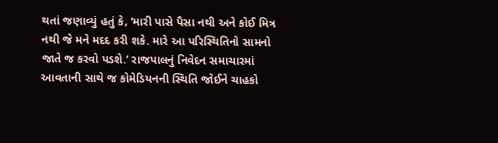થતાં જણાવ્યું હતું કે, ‘મારી પાસે પૈસા નથી અને કોઈ મિત્ર નથી જે મને મદદ કરી શકે. મારે આ પરિસ્થિતિનો સામનો જાતે જ કરવો પડશે.’ રાજપાલનું નિવેદન સમાચારમાં આવતાની સાથે જ કોમેડિયનની સ્થિતિ જોઈને ચાહકો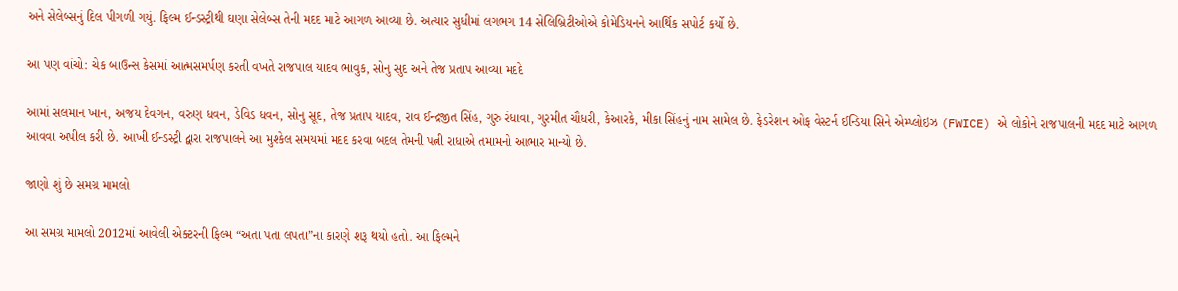અને સેલેબ્સનું દિલ પીગળી ગયું. ફિલ્મ ઈન્ડસ્ટ્રીથી ઘણા સેલેબ્સ તેની મદદ માટે આગળ આવ્યા છે. અત્યાર સુધીમાં લગભગ 14 સેલિબ્રિટીઓએ કોમેડિયનને આર્થિક સપોર્ટ કર્યો છે.

આ પણ વાંચો: ચેક બાઉન્સ કેસમાં આત્મસમર્પણ કરતી વખતે રાજપાલ યાદવ ભાવુક, સોનુ સુદ અને તેજ પ્રતાપ આવ્યા મદદે

આમાં સલમાન ખાન, અજય દેવગન, વરુણ ધવન, ડેવિડ ધવન, સોનુ સૂદ, તેજ પ્રતાપ યાદવ, રાવ ઈન્દ્રજીત સિંહ, ગુરુ રંધાવા, ગુરમીત ચૌધરી, કેઆરકે, મીકા સિંહનું નામ સામેલ છે. ફેડરેશન ઓફ વેસ્ટર્ન ઈન્ડિયા સિને એમ્પ્લોઇઝ (FWICE) એ લોકોને રાજપાલની મદદ માટે આગળ આવવા અપીલ કરી છે. આખી ઈન્ડસ્ટ્રી દ્વારા રાજપાલને આ મુશ્કેલ સમયમાં મદદ કરવા બદલ તેમની પત્ની રાધાએ તમામનો આભાર માન્યો છે.

જાણો શું છે સમગ્ર મામલો

આ સમગ્ર મામલો 2012માં આવેલી એક્ટરની ફિલ્મ “અતા પતા લપતા”ના કારણે શરૂ થયો હતો. આ ફિલ્મને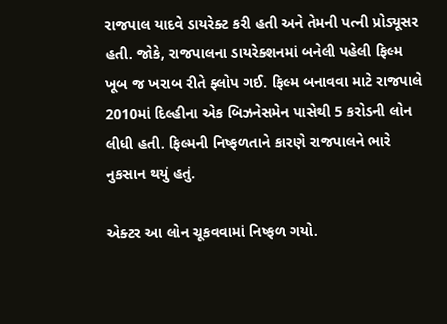રાજપાલ યાદવે ડાયરેક્ટ કરી હતી અને તેમની પત્ની પ્રોડ્યૂસર હતી. જોકે, રાજપાલના ડાયરેક્શનમાં બનેલી પહેલી ફિલ્મ ખૂબ જ ખરાબ રીતે ફ્લોપ ગઈ. ફિલ્મ બનાવવા માટે રાજપાલે 2010માં દિલ્હીના એક બિઝનેસમેન પાસેથી 5 કરોડની લોન લીધી હતી. ફિલ્મની નિષ્ફળતાને કારણે રાજપાલને ભારે નુકસાન થયું હતું.

એક્ટર આ લોન ચૂકવવામાં નિષ્ફળ ગયો.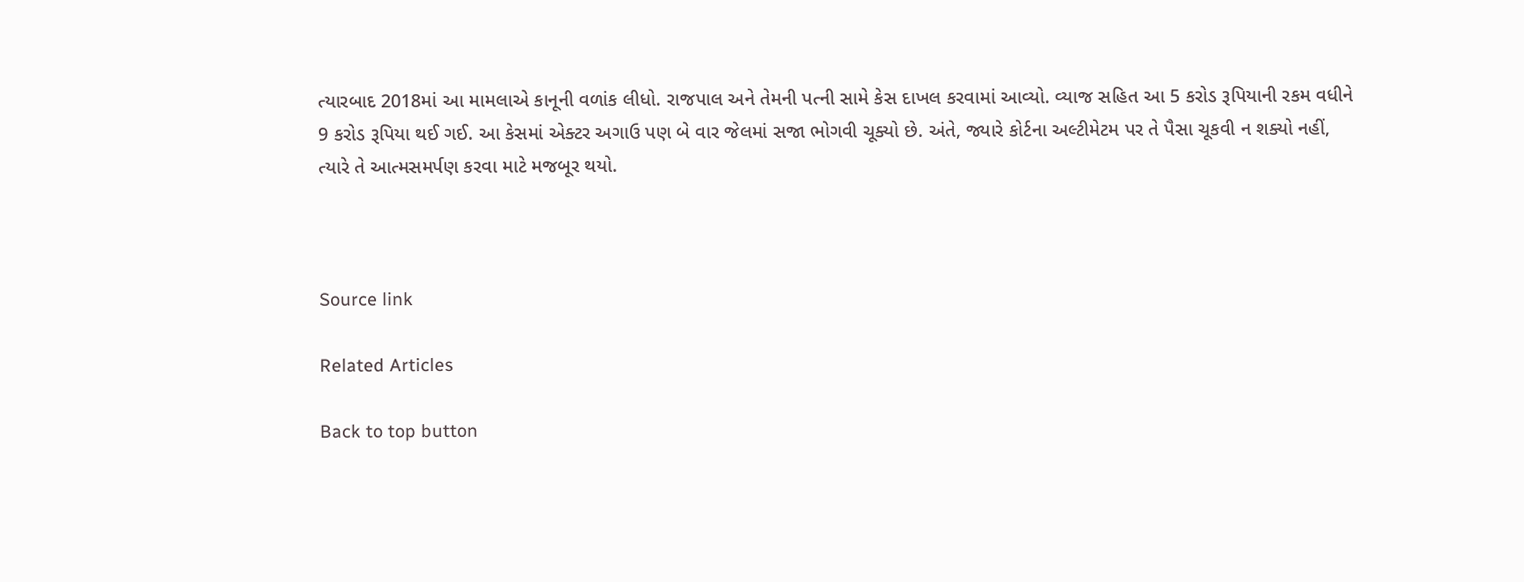ત્યારબાદ 2018માં આ મામલાએ કાનૂની વળાંક લીધો. રાજપાલ અને તેમની પત્ની સામે કેસ દાખલ કરવામાં આવ્યો. વ્યાજ સહિત આ 5 કરોડ રૂપિયાની રકમ વધીને 9 કરોડ રૂપિયા થઈ ગઈ. આ કેસમાં એક્ટર અગાઉ પણ બે વાર જેલમાં સજા ભોગવી ચૂક્યો છે. અંતે, જ્યારે કોર્ટના અલ્ટીમેટમ પર તે પૈસા ચૂકવી ન શક્યો નહીં, ત્યારે તે આત્મસમર્પણ કરવા માટે મજબૂર થયો.



Source link

Related Articles

Back to top button